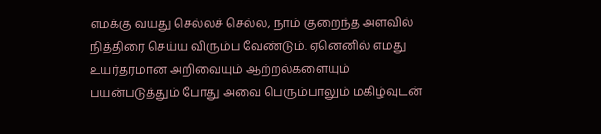எமக்கு வயது செல்லச் செல்ல, நாம் குறைந்த அளவில் நித்திரை செய்ய விரும்ப வேண்டும். ஏனெனில் எமது உயர்தரமான அறிவையும் ஆற்றல்களையும் பயன்படுத்தும் போது அவை பெரும்பாலும் மகிழ்வுடன்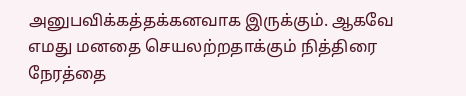அனுபவிக்கத்தக்கனவாக இருக்கும். ஆகவே எமது மனதை செயலற்றதாக்கும் நித்திரை நேரத்தை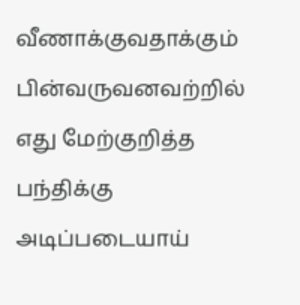வீணாக்குவதாக்கும்
பின்வருவனவற்றில் எது மேற்குறித்த பந்திக்கு அடிப்படையாய்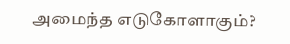அமைந்த எடுகோளாகும்?